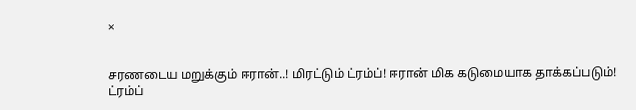×


சரணடைய மறுக்கும் ஈரான்..! மிரட்டும் ட்ரம்ப்! ஈரான் மிக கடுமையாக தாக்கப்படும்! ட்ரம்ப்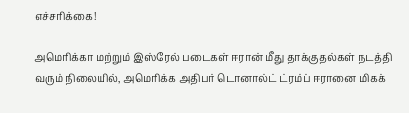எச்சரிக்கை!

அமெரிக்கா மற்றும் இஸ்ரேல் படைகள் ஈரான் மீது தாக்குதல்கள் நடத்தி வரும் நிலையில், அமெரிக்க அதிபர் டொனால்ட் ட்ரம்ப் ஈரானை மிகக்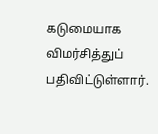கடுமையாக விமர்சித்துப் பதிவிட்டுள்ளார்.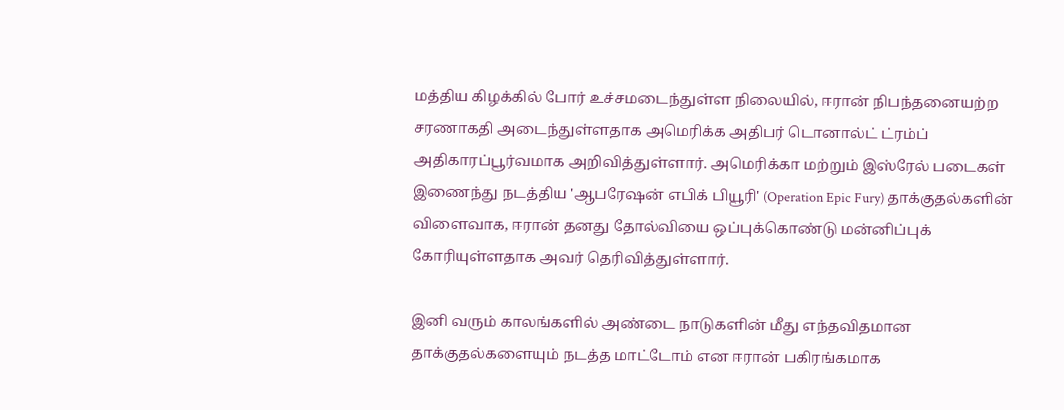மத்திய கிழக்கில் போர் உச்சமடைந்துள்ள நிலையில், ஈரான் நிபந்தனையற்ற சரணாகதி அடைந்துள்ளதாக அமெரிக்க அதிபர் டொனால்ட் ட்ரம்ப் அதிகாரப்பூர்வமாக அறிவித்துள்ளார். அமெரிக்கா மற்றும் இஸ்ரேல் படைகள் இணைந்து நடத்திய 'ஆபரேஷன் எபிக் பியூரி' (Operation Epic Fury) தாக்குதல்களின் விளைவாக, ஈரான் தனது தோல்வியை ஒப்புக்கொண்டு மன்னிப்புக் கோரியுள்ளதாக அவர் தெரிவித்துள்ளார்.

இனி வரும் காலங்களில் அண்டை நாடுகளின் மீது எந்தவிதமான தாக்குதல்களையும் நடத்த மாட்டோம் என ஈரான் பகிரங்கமாக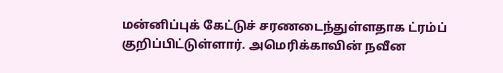மன்னிப்புக் கேட்டுச் சரணடைந்துள்ளதாக ட்ரம்ப் குறிப்பிட்டுள்ளார். அமெரிக்காவின் நவீன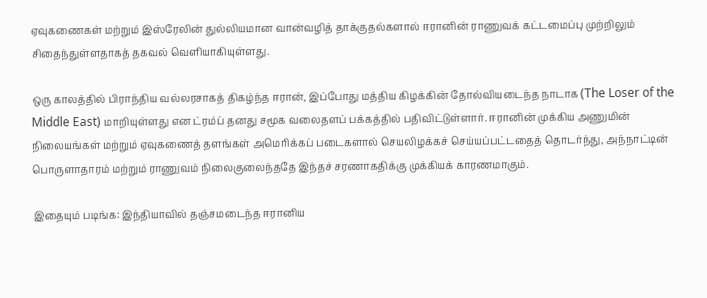ஏவுகணைகள் மற்றும் இஸ்ரேலின் துல்லியமான வான்வழித் தாக்குதல்களால் ஈரானின் ராணுவக் கட்டமைப்பு முற்றிலும் சிதைந்துள்ளதாகத் தகவல் வெளியாகியுள்ளது.

ஒரு காலத்தில் பிராந்திய வல்லரசாகத் திகழ்ந்த ஈரான், இப்போது மத்திய கிழக்கின் தோல்வியடைந்த நாடாக (The Loser of the Middle East) மாறியுள்ளது என ட்ரம்ப் தனது சமூக வலைதளப் பக்கத்தில் பதிவிட்டுள்ளார். ஈரானின் முக்கிய அணுமின் நிலையங்கள் மற்றும் ஏவுகணைத் தளங்கள் அமெரிக்கப் படைகளால் செயலிழக்கச் செய்யப்பட்டதைத் தொடர்ந்து, அந்நாட்டின் பொருளாதாரம் மற்றும் ராணுவம் நிலைகுலைந்ததே இந்தச் சரணாகதிக்கு முக்கியக் காரணமாகும்.

இதையும் படிங்க: இந்தியாவில் தஞ்சமடைந்த ஈரானிய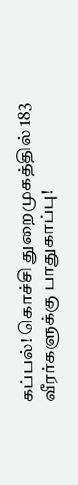கப்பல்! கொச்சி துறைமுகத்தில் 183 வீரர்களுக்கு பாதுகாப்பு!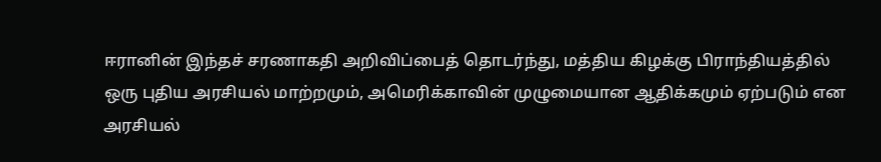ஈரானின் இந்தச் சரணாகதி அறிவிப்பைத் தொடர்ந்து, மத்திய கிழக்கு பிராந்தியத்தில் ஒரு புதிய அரசியல் மாற்றமும், அமெரிக்காவின் முழுமையான ஆதிக்கமும் ஏற்படும் என அரசியல்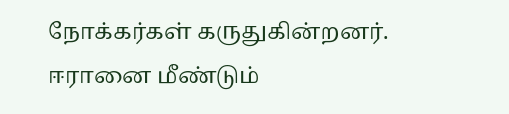நோக்கர்கள் கருதுகின்றனர். ஈரானை மீண்டும்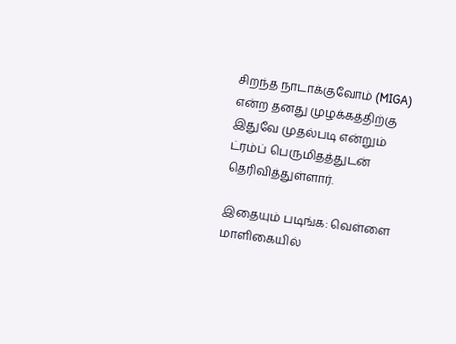சிறந்த நாடாக்குவோம் (MIGA) என்ற தனது முழக்கத்திற்கு இதுவே முதல்படி என்றும் ட்ரம்ப் பெருமிதத்துடன் தெரிவித்துள்ளார்.

இதையும் படிங்க: வெள்ளை மாளிகையில்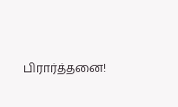பிரார்த்தனை!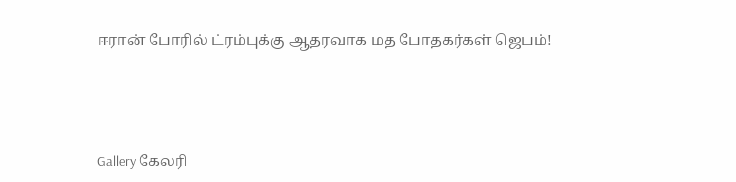ஈரான் போரில் ட்ரம்புக்கு ஆதரவாக மத போதகர்கள் ஜெபம்!




Gallery கேலரி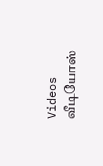Videos வீடியோஸ்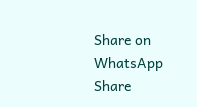Share on WhatsApp Share